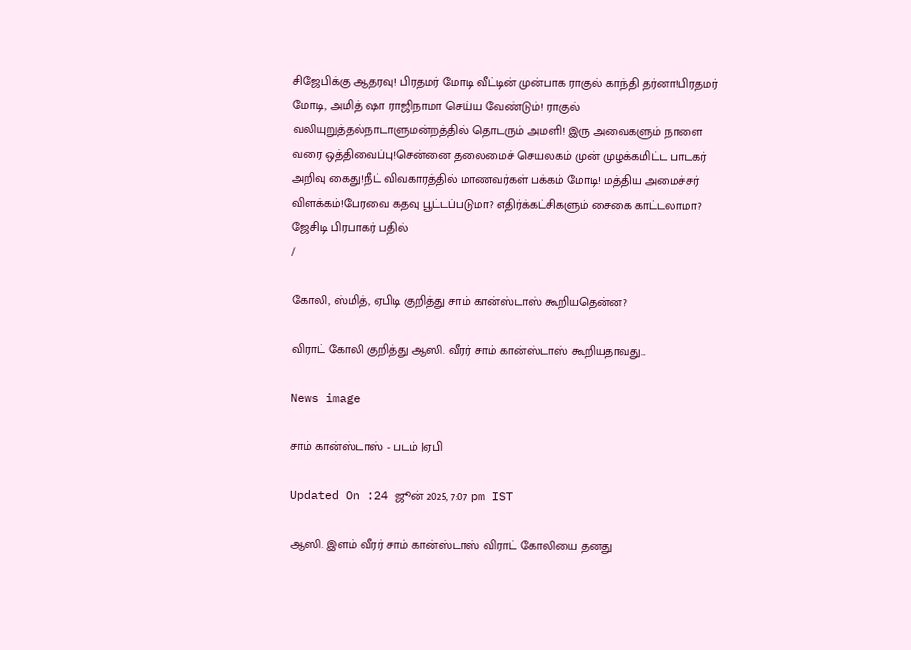சிஜேபிக்கு ஆதரவு! பிரதமர் மோடி வீட்டின் முன்பாக ராகுல் காந்தி தர்னா!பிரதமர் மோடி, அமித் ஷா ராஜிநாமா செய்ய வேண்டும்! ராகுல் வலியுறுத்தல்நாடாளுமன்றத்தில் தொடரும் அமளி! இரு அவைகளும் நாளை வரை ஒத்திவைப்பு!சென்னை தலைமைச் செயலகம் முன் முழக்கமிட்ட பாடகர் அறிவு கைது!நீட் விவகாரத்தில் மாணவர்கள் பக்கம் மோடி! மத்திய அமைச்சர் விளக்கம்!பேரவை கதவு பூட்டப்படுமா? எதிர்க்கட்சிகளும் சைகை காட்டலாமா? ஜேசிடி பிரபாகர் பதில்
/

கோலி, ஸ்மித், ஏபிடி குறித்து சாம் கான்ஸ்டாஸ் கூறியதென்ன?

விராட் கோலி குறித்து ஆஸி. வீரர் சாம் கான்ஸ்டாஸ் கூறியதாவது...

News image

சாம் கான்ஸ்டாஸ் - படம் |ஏபி

Updated On :24 ஜூன் 2025, 7:07 pm IST

ஆஸி. இளம் வீரர் சாம் கான்ஸ்டாஸ் விராட் கோலியை தனது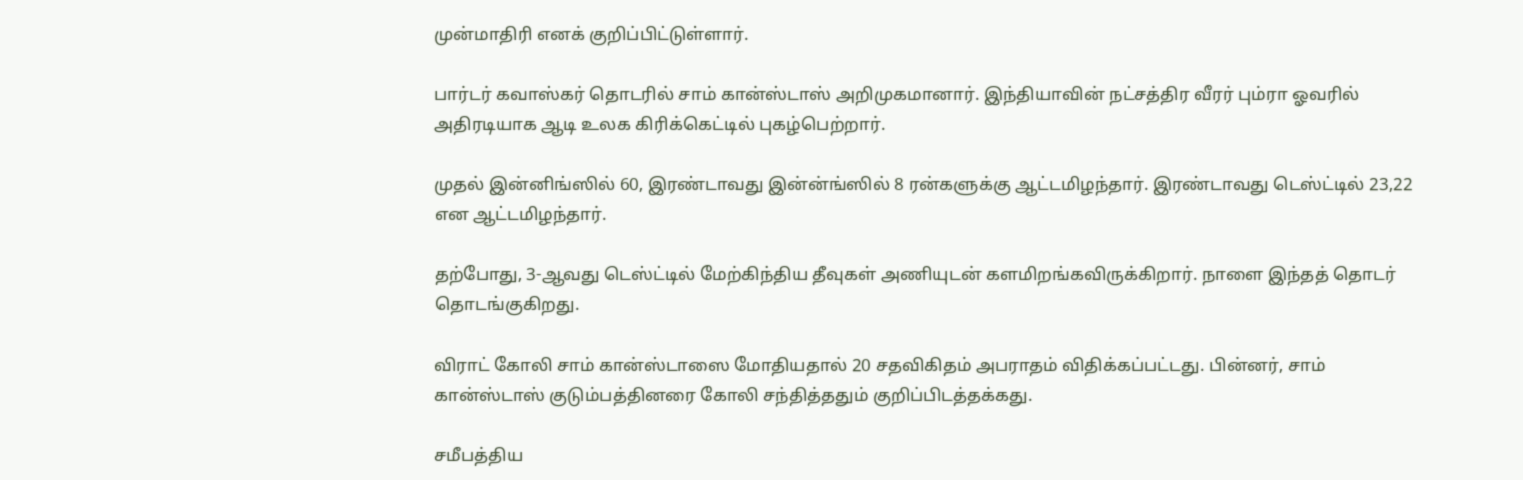முன்மாதிரி எனக் குறிப்பிட்டுள்ளார்.

பார்டர் கவாஸ்கர் தொடரில் சாம் கான்ஸ்டாஸ் அறிமுகமானார். இந்தியாவின் நட்சத்திர வீரர் பும்ரா ஓவரில் அதிரடியாக ஆடி உலக கிரிக்கெட்டில் புகழ்பெற்றார்.

முதல் இன்னிங்ஸில் 60, இரண்டாவது இன்ன்ங்ஸில் 8 ரன்களுக்கு ஆட்டமிழந்தார். இரண்டாவது டெஸ்ட்டில் 23,22 என ஆட்டமிழந்தார்.

தற்போது, 3-ஆவது டெஸ்ட்டில் மேற்கிந்திய தீவுகள் அணியுடன் களமிறங்கவிருக்கிறார். நாளை இந்தத் தொடர் தொடங்குகிறது.

விராட் கோலி சாம் கான்ஸ்டாஸை மோதியதால் 20 சதவிகிதம் அபராதம் விதிக்கப்பட்டது. பின்னர், சாம் கான்ஸ்டாஸ் குடும்பத்தினரை கோலி சந்தித்ததும் குறிப்பிடத்தக்கது.

சமீபத்திய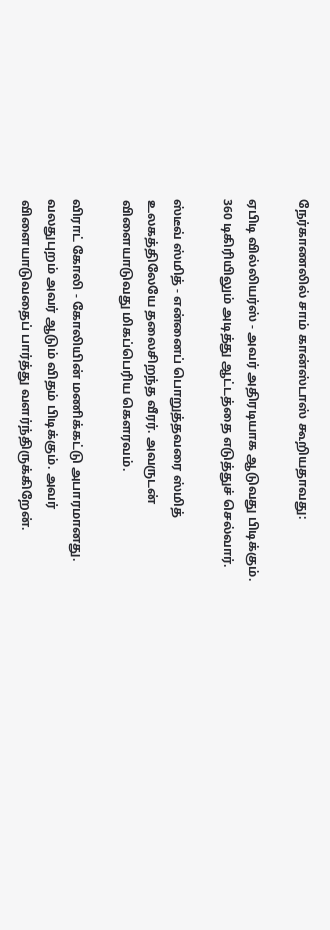நேர்காணலில் சாம் கான்ஸ்டாஸ் கூறியதாவது:

ஏபிடி வில்லியர்ஸ் - அவர் அதிரடியாக ஆடுவது பிடிக்கும். 360 டிகிரியிலும் அடித்து ஆட்டத்தை எடுத்துச் செல்வார்.

ஸ்டீவ் ஸ்மித் - என்னைப் பொறுத்தவரை ஸ்மித் உலகத்திலேயே தலைசிறந்த வீரர். அவருடன் விளையாடுவது மிகப்பெரிய கௌரவம்.

விராட் கோலி - கோலியின் மணிக்கட்டு அபாரமானது. வலதுபுறம் அவர் ஆடும் விதம் பிடிக்கும். அவர் விளையாடுவதைப் பார்த்து வளர்ந்திருக்கிறேன்.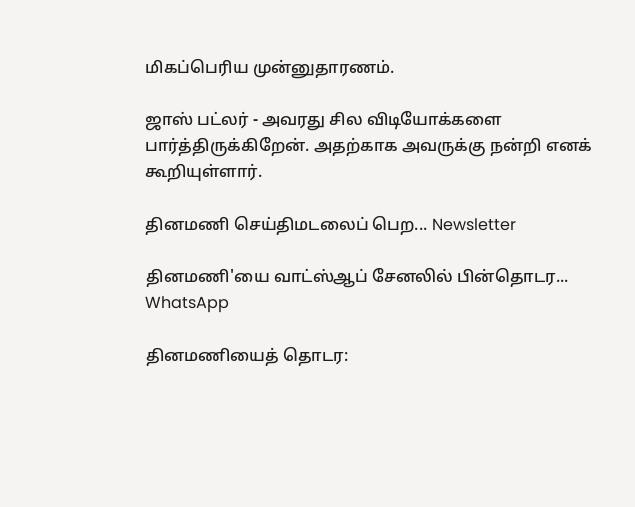மிகப்பெரிய முன்னுதாரணம்.

ஜாஸ் பட்லர் - அவரது சில விடியோக்களை பார்த்திருக்கிறேன். அதற்காக அவருக்கு நன்றி எனக் கூறியுள்ளார்.

தினமணி செய்திமடலைப் பெற... Newsletter

தினமணி'யை வாட்ஸ்ஆப் சேனலில் பின்தொடர... WhatsApp

தினமணியைத் தொடர: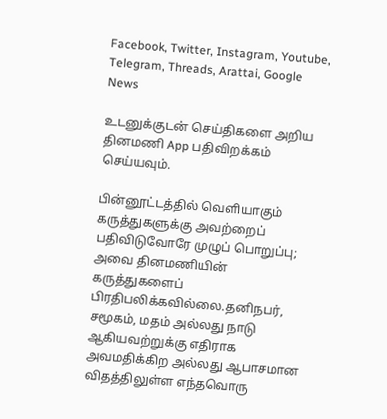Facebook, Twitter, Instagram, Youtube, Telegram, Threads, Arattai, Google News

உடனுக்குடன் செய்திகளை அறிய தினமணி App பதிவிறக்கம் செய்யவும்.

பின்னூட்டத்தில் வெளியாகும் கருத்துகளுக்கு அவற்றைப் பதிவிடுவோரே முழுப் பொறுப்பு; அவை தினமணியின் கருத்துகளைப் பிரதிபலிக்கவில்லை.தனிநபர், சமூகம், மதம் அல்லது நாடு ஆகியவற்றுக்கு எதிராக அவமதிக்கிற அல்லது ஆபாசமான விதத்திலுள்ள எந்தவொரு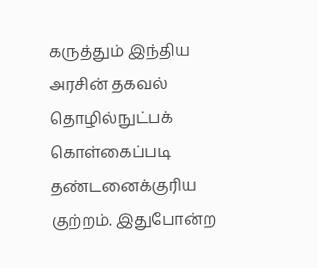கருத்தும் இந்திய அரசின் தகவல் தொழில்நுட்பக் கொள்கைப்படி தண்டனைக்குரிய குற்றம். இதுபோன்ற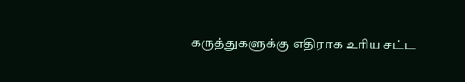கருத்துகளுக்கு எதிராக உரிய சட்ட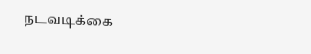நடவடிக்கை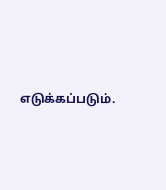எடுக்கப்படும்.